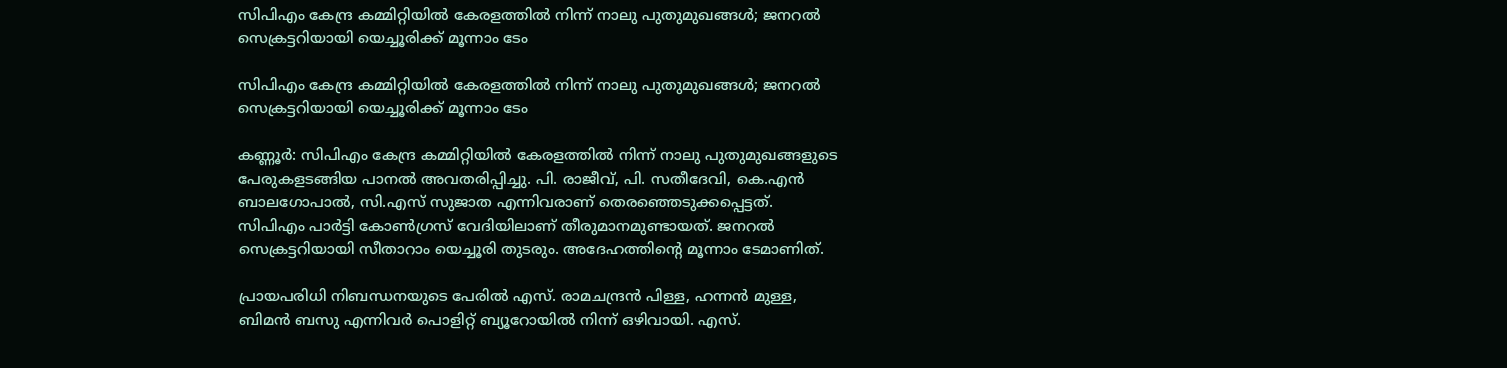സിപിഎം കേന്ദ്ര കമ്മിറ്റിയില്‍ കേരളത്തില്‍ നിന്ന് നാലു പുതുമുഖങ്ങള്‍; ജനറല്‍ സെക്രട്ടറിയായി യെച്ചൂരിക്ക് മൂന്നാം ടേം

സിപിഎം കേന്ദ്ര കമ്മിറ്റിയില്‍ കേരളത്തില്‍ നിന്ന് നാലു പുതുമുഖങ്ങള്‍; ജനറല്‍ സെക്രട്ടറിയായി യെച്ചൂരിക്ക് മൂന്നാം ടേം

കണ്ണൂര്‍: സിപിഎം കേന്ദ്ര കമ്മിറ്റിയില്‍ കേരളത്തില്‍ നിന്ന് നാലു പുതുമുഖങ്ങളുടെ പേരുകളടങ്ങിയ പാനല്‍ അവതരിപ്പിച്ചു. പി. രാജീവ്, പി. സതീദേവി, കെ.എന്‍ ബാലഗോപാല്‍, സി.എസ് സുജാത എന്നിവരാണ് തെരഞ്ഞെടുക്കപ്പെട്ടത്. സിപിഎം പാര്‍ട്ടി കോണ്‍ഗ്രസ് വേദിയിലാണ് തീരുമാനമുണ്ടായത്. ജനറല്‍ സെക്രട്ടറിയായി സീതാറാം യെച്ചൂരി തുടരും. അദേഹത്തിന്റെ മൂന്നാം ടേമാണിത്.

പ്രായപരിധി നിബന്ധനയുടെ പേരില്‍ എസ്. രാമചന്ദ്രന്‍ പിള്ള, ഹന്നന്‍ മുള്ള, ബിമന്‍ ബസു എന്നിവര്‍ പൊളിറ്റ് ബ്യൂറോയില്‍ നിന്ന് ഒഴിവായി. എസ്.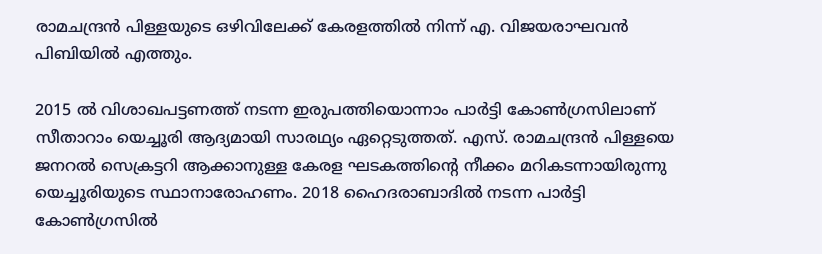രാമചന്ദ്രന്‍ പിള്ളയുടെ ഒഴിവിലേക്ക് കേരളത്തില്‍ നിന്ന് എ. വിജയരാഘവന്‍ പിബിയില്‍ എത്തും.

2015 ല്‍ വിശാഖപട്ടണത്ത് നടന്ന ഇരുപത്തിയൊന്നാം പാര്‍ട്ടി കോണ്‍ഗ്രസിലാണ് സീതാറാം യെച്ചൂരി ആദ്യമായി സാരഥ്യം ഏറ്റെടുത്തത്. എസ്. രാമചന്ദ്രന്‍ പിള്ളയെ ജനറല്‍ സെക്രട്ടറി ആക്കാനുള്ള കേരള ഘടകത്തിന്റെ നീക്കം മറികടന്നായിരുന്നു യെച്ചൂരിയുടെ സ്ഥാനാരോഹണം. 2018 ഹൈദരാബാദില്‍ നടന്ന പാര്‍ട്ടി കോണ്‍ഗ്രസില്‍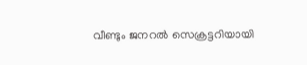വീണ്ടും ജനറല്‍ സെക്രട്ടറിയായി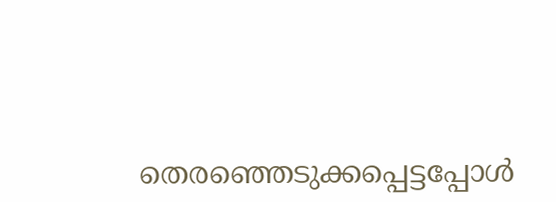തെരഞ്ഞെടുക്കപ്പെട്ടപ്പോള്‍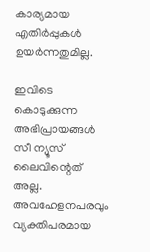കാര്യമായ എതിര്‍പ്പുകള്‍ ഉയര്‍ന്നതുമില്ല.

ഇവിടെ കൊടുക്കുന്ന അഭിപ്രായങ്ങള്‍ സീ ന്യൂസ് ലൈവിന്റെത് അല്ല. അവഹേളനപരവും വ്യക്തിപരമായ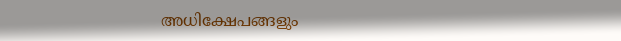അധിക്ഷേപങ്ങളും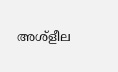അശ്‌ളീല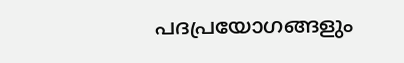പദപ്രയോഗങ്ങളും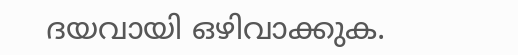ദയവായി ഒഴിവാക്കുക.